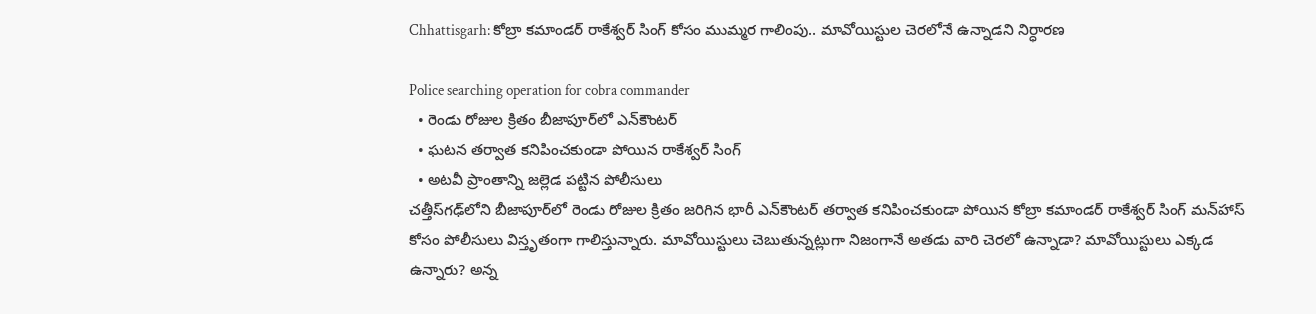Chhattisgarh: కోబ్రా కమాండర్ రాకేశ్వర్ సింగ్ కోసం ముమ్మర గాలింపు.. మావోయిస్టుల చెరలోనే ఉన్నాడని నిర్ధారణ

Police searching operation for cobra commander
  • రెండు రోజుల క్రితం బీజాపూర్‌లో ఎన్‌కౌంటర్
  • ఘటన తర్వాత కనిపించకుండా పోయిన రాకేశ్వర్ సింగ్
  • అటవీ ప్రాంతాన్ని జల్లెడ పట్టిన పోలీసులు
చత్తీస్‌గఢ్‌లోని బీజాపూర్‌లో రెండు రోజుల క్రితం జరిగిన భారీ ఎన్‌కౌంటర్ తర్వాత కనిపించకుండా పోయిన కోబ్రా కమాండర్ రాకేశ్వర్ సింగ్ మన్‌హాస్ కోసం పోలీసులు విస్తృతంగా గాలిస్తున్నారు. మావోయిస్టులు చెబుతున్నట్లుగా నిజంగానే అతడు వారి చెరలో ఉన్నాడా? మావోయిస్టులు ఎక్కడ ఉన్నారు? అన్న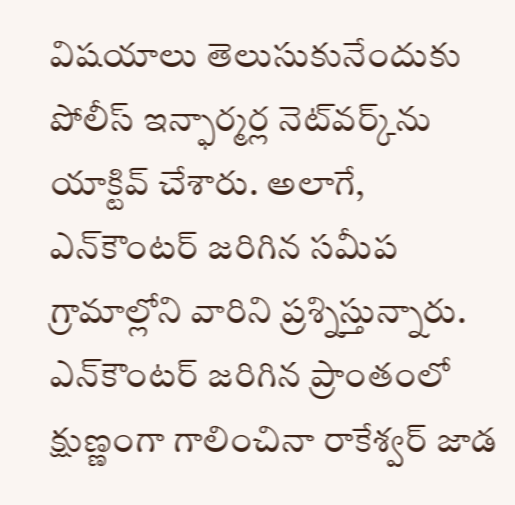విషయాలు తెలుసుకునేందుకు పోలీస్ ఇన్ఫార్మర్ల నెట్‌వర్క్‌ను యాక్టివ్ చేశారు. అలాగే, ఎన్‌కౌంటర్ జరిగిన సమీప గ్రామాల్లోని వారిని ప్రశ్నిస్తున్నారు. ఎన్‌కౌంటర్ జరిగిన ప్రాంతంలో క్షుణ్ణంగా గాలించినా రాకేశ్వర్ జాడ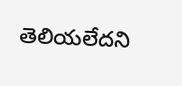తెలియలేదని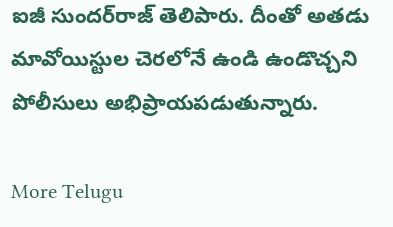ఐజీ సుందర్‌రాజ్ తెలిపారు. దీంతో అతడు మావోయిస్టుల చెరలోనే ఉండి ఉండొచ్చని పోలీసులు అభిప్రాయపడుతున్నారు.

More Telugu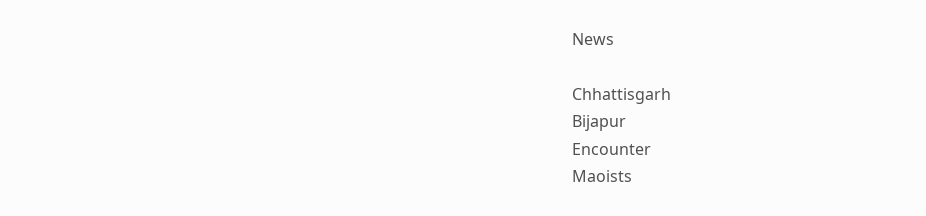News

Chhattisgarh
Bijapur
Encounter
Maoists